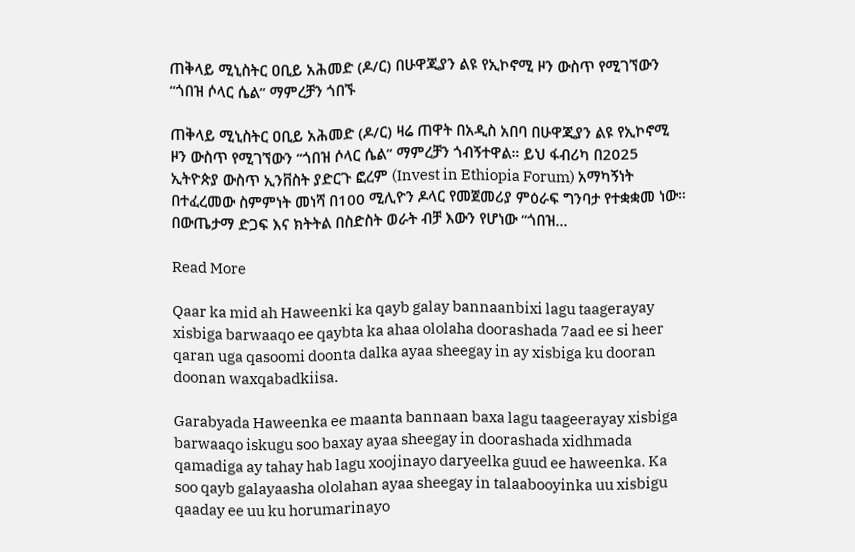ጠቅላይ ሚኒስትር ዐቢይ አሕመድ (ዶ/ር) በሁዋጂያን ልዩ የኢኮኖሚ ዞን ውስጥ የሚገኘውን “ጎበዝ ሶላር ሴል” ማምረቻን ጎበኙ

ጠቅላይ ሚኒስትር ዐቢይ አሕመድ (ዶ/ር) ዛሬ ጠዋት በአዲስ አበባ በሁዋጂያን ልዩ የኢኮኖሚ ዞን ውስጥ የሚገኘውን “ጎበዝ ሶላር ሴል” ማምረቻን ጎብኝተዋል። ይህ ፋብሪካ በ2025 ኢትዮጵያ ውስጥ ኢንቨስት ያድርጉ ፎረም (Invest in Ethiopia Forum) አማካኝነት በተፈረመው ስምምነት መነሻ በ100 ሚሊዮን ዶላር የመጀመሪያ ምዕራፍ ግንባታ የተቋቋመ ነው።  በውጤታማ ድጋፍ እና ክትትል በስድስት ወራት ብቻ እውን የሆነው “ጎበዝ…

Read More

Qaar ka mid ah Haweenki ka qayb galay bannaanbixi lagu taagerayay xisbiga barwaaqo ee qaybta ka ahaa ololaha doorashada 7aad ee si heer qaran uga qasoomi doonta dalka ayaa sheegay in ay xisbiga ku dooran doonan waxqabadkiisa.

Garabyada Haweenka ee maanta bannaan baxa lagu taageerayay xisbiga barwaaqo iskugu soo baxay ayaa sheegay in doorashada xidhmada qamadiga ay tahay hab lagu xoojinayo daryeelka guud ee haweenka. Ka soo qayb galayaasha ololahan ayaa sheegay in talaabooyinka uu xisbigu qaaday ee uu ku horumarinayo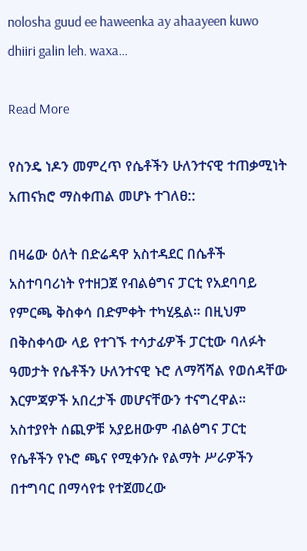nolosha guud ee haweenka ay ahaayeen kuwo dhiiri galin leh. waxa…

Read More

የስንዴ ነዶን መምረጥ የሴቶችን ሁለንተናዊ ተጠቃሚነት አጠናክሮ ማስቀጠል መሆኑ ተገለፀ::

በዛሬው ዕለት በድሬዳዋ አስተዳደር በሴቶች አስተባባሪነት የተዘጋጀ የብልፅግና ፓርቲ የአደባባይ የምርጫ ቅስቀሳ በድምቀት ተካሂዷል። በዚህም በቅስቀሳው ላይ የተገኙ ተሳታፊዎች ፓርቲው ባለፉት ዓመታት የሴቶችን ሁለንተናዊ ኑሮ ለማሻሻል የወሰዳቸው እርምጃዎች አበረታች መሆናቸውን ተናግረዋል። አስተያየት ሰጪዎቹ አያይዘውም ብልፅግና ፓርቲ የሴቶችን የኑሮ ጫና የሚቀንሱ የልማት ሥራዎችን በተግባር በማሳየቱ የተጀመረው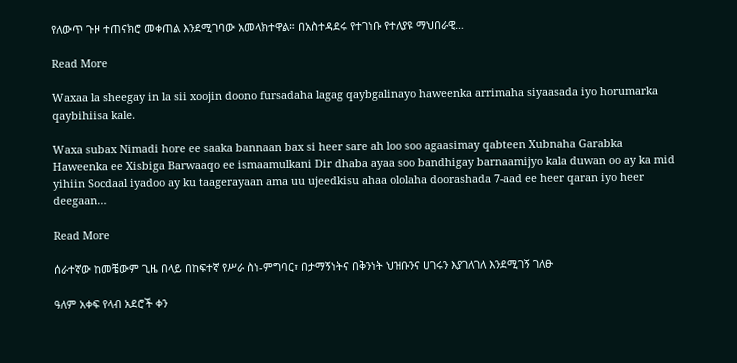የለውጥ ጉዞ ተጠናክሮ መቀጠል እንደሚገባው አመላክተዋል። በአስተዳደሩ የተገነቡ የተለያዩ ማህበራዊ…

Read More

Waxaa la sheegay in la sii xoojin doono fursadaha lagag qaybgalinayo haweenka arrimaha siyaasada iyo horumarka qaybihiisa kale.

Waxa subax Nimadi hore ee saaka bannaan bax si heer sare ah loo soo agaasimay qabteen Xubnaha Garabka Haweenka ee Xisbiga Barwaaqo ee ismaamulkani Dir dhaba ayaa soo bandhigay barnaamijyo kala duwan oo ay ka mid yihiin Socdaal iyadoo ay ku taagerayaan ama uu ujeedkisu ahaa ololaha doorashada 7-aad ee heer qaran iyo heer deegaan…

Read More

ሰራተኛው ከመቼውም ጊዜ በላይ በከፍተኛ የሥራ ስነ-ምግባር፣ በታማኝነትና በቅንነት ህዝቡንና ሀገሩን እያገለገለ እንደሚገኝ ገለፁ

ዓለም አቀፍ የላብ አደሮች ቀን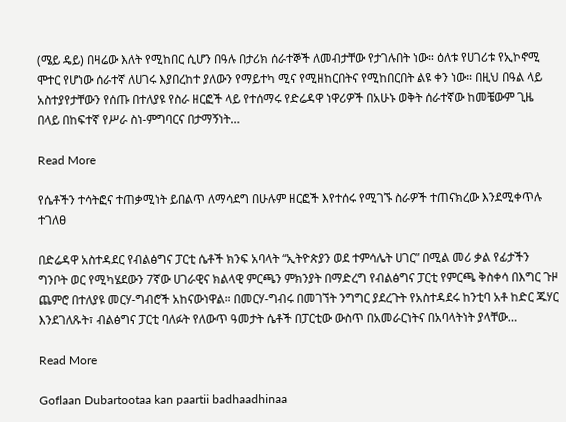(ሜይ ዴይ) በዛሬው እለት የሚከበር ሲሆን በዓሉ በታሪክ ሰራተኞች ለመብታቸው የታገሉበት ነው። ዕለቱ የሀገሪቱ የኢኮኖሚ ሞተር የሆነው ሰራተኛ ለሀገሩ እያበረከተ ያለውን የማይተካ ሚና የሚዘከርበትና የሚከበርበት ልዩ ቀን ነው። በዚህ በዓል ላይ አስተያየታቸውን የሰጡ በተለያዩ የስራ ዘርፎች ላይ የተሰማሩ የድሬዳዋ ነዋሪዎች በአሁኑ ወቅት ሰራተኛው ከመቼውም ጊዜ በላይ በከፍተኛ የሥራ ስነ-ምግባርና በታማኝነት…

Read More

የሴቶችን ተሳትፎና ተጠቃሚነት ይበልጥ ለማሳደግ በሁሉም ዘርፎች እየተሰሩ የሚገኙ ስራዎች ተጠናክረው እንደሚቀጥሉ ተገለፀ

በድሬዳዋ አስተዳደር የብልፅግና ፓርቲ ሴቶች ክንፍ አባላት “ኢትዮጵያን ወደ ተምሳሌት ሀገር” በሚል መሪ ቃል የፊታችን ግንቦት ወር የሚካሄደውን 7ኛው ሀገራዊና ክልላዊ ምርጫን ምክንያት በማድረግ የብልፅግና ፓርቲ የምርጫ ቅስቀሳ በእግር ጉዞ ጨምሮ በተለያዩ መርሃ-ግብሮች አከናውነዋል። በመርሃ-ግብሩ በመገኘት ንግግር ያደረጉት የአስተዳደሩ ከንቲባ አቶ ከድር ጁሃር እንደገለጹት፣ ብልፅግና ፓርቲ ባለፉት የለውጥ ዓመታት ሴቶች በፓርቲው ውስጥ በአመራርነትና በአባላትነት ያላቸው…

Read More

Goflaan Dubartootaa kan paartii badhaadhinaa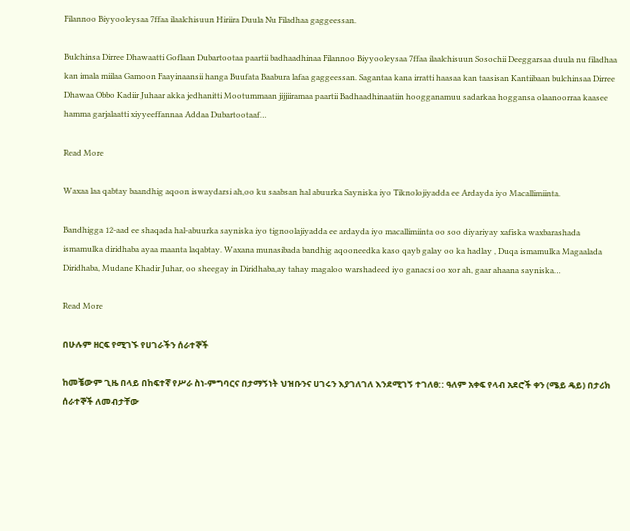Filannoo Biyyooleysaa 7ffaa ilaalchisuun Hiriira Duula Nu Filadhaa gaggeessan.

Bulchinsa Dirree Dhawaatti Goflaan Dubartootaa paartii badhaadhinaa Filannoo Biyyooleysaa 7ffaa ilaalchisuun Sosochii Deeggarsaa duula nu filadhaa kan imala miilaa Gamoon Faayinaansii hanga Buufata Baabura lafaa gaggeessan. Sagantaa kana irratti haasaa kan taasisan Kantiibaan bulchinsaa Dirree Dhawaa Obbo Kadiir Juhaar akka jedhanitti Mootummaan jijjiiramaa paartii Badhaadhinaatiin hoogganamuu sadarkaa hoggansa olaanoorraa kaasee hamma garjalaatti xiyyeeffannaa Addaa Dubartootaaf…

Read More

Waxaa laa qabtay baandhig aqoon iswaydarsi ah,oo ku saabsan hal abuurka Sayniska iyo Tiknolojiyadda ee Ardayda iyo Macallimiinta.

Bandhigga 12-aad ee shaqada hal-abuurka sayniska iyo tignoolajiyadda ee ardayda iyo macallimiinta oo soo diyariyay xafiska waxbarashada ismamulka diridhaba ayaa maanta laqabtay. Waxana munasibada bandhig aqooneedka kaso qayb galay oo ka hadlay , Duqa ismamulka Magaalada Diridhaba, Mudane Khadir Juhar, oo sheegay in Diridhaba,ay tahay magaloo warshadeed iyo ganacsi oo xor ah, gaar ahaana sayniska…

Read More

በሁሉም ዘርፍ የሚገኙ የሀገራችን ሰራተኞች

ከመቼውም ጊዜ በላይ በከፍተኛ የሥራ ስነ-ምግባርና በታማኝነት ህዝቡንና ሀገሩን እያገለገለ እንደሚገኝ ተገለፀ:: ዓለም አቀፍ የላብ አደሮች ቀን (ሜይ ዴይ) በታሪክ ሰራተኞች ለመብታቸው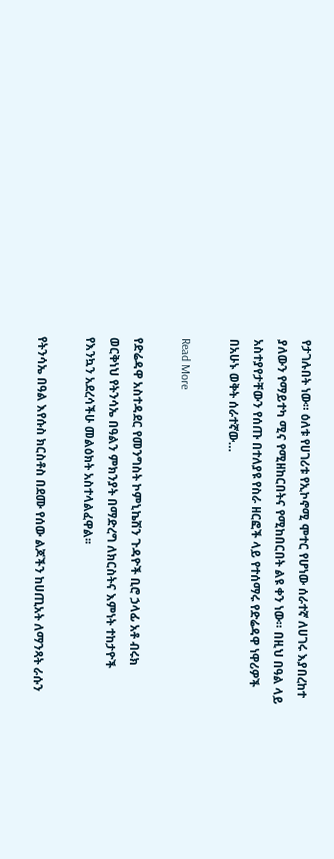የታገሉበት ነው። ዕለቱ የሀገሪቱ የኢኮኖሚ ሞተር የሆነው ሰራተኛ ለሀገሩ እያበረከተ ያለውን የማይተካ ሚና የሚዘከርበትና የሚከበርበት ልዩ ቀን ነው። በዚህ በዓል ላይ አስተያየታቸውን የሰጡ በተለያዩ የስራ ዘርፎች ላይ የተሰማሩ የድሬዳዋ ነዋሪዎች በአሁኑ ወቅት ሰራተኛው…

Read More

የድሬዳዋ አስተዳደር የመንግስት ኮምኒኬሽን ጉዳዮች ቢሮ ኃላፊ አቶ ብሩክ ወርቅነህ የትንሳኤ በዓልን ምክንያት በማድረግ ለክርስትና እምነት ተከታዮች የእንኳን አደረሳችሁ መልዕክት አስተላልፈዋል፡፡

የትንሳኤ በዓል እየሱስ ክርስቶስ በደሙ የሰው ልጆችን ከሀጢአት ለማንጻት ራሱን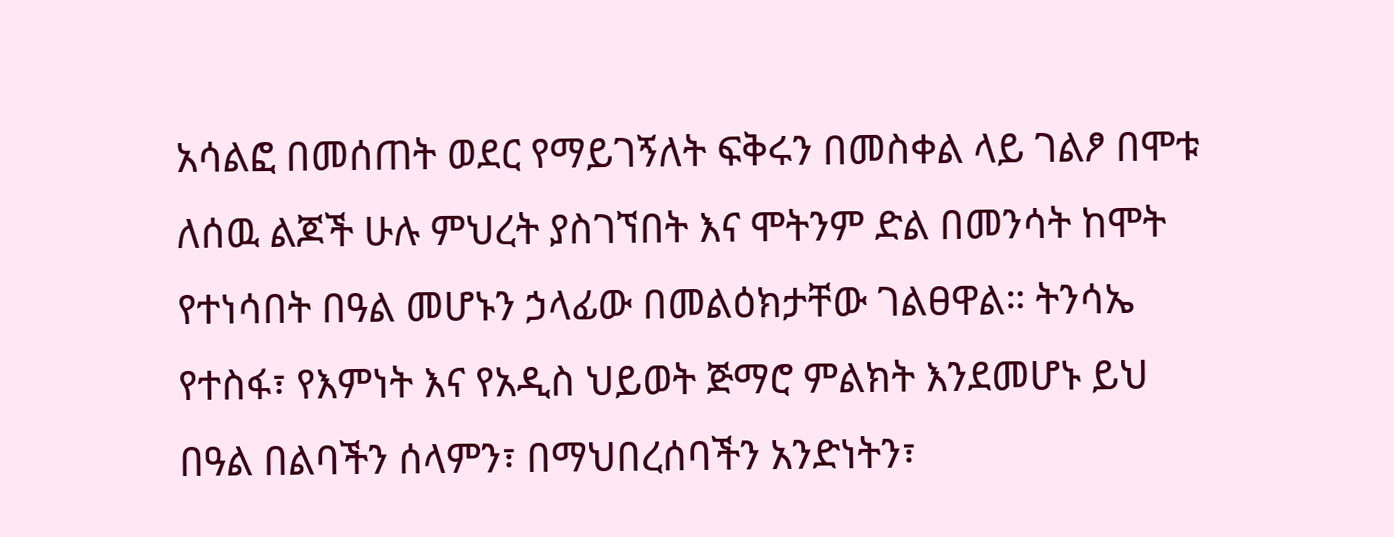አሳልፎ በመሰጠት ወደር የማይገኝለት ፍቅሩን በመስቀል ላይ ገልፆ በሞቱ ለሰዉ ልጆች ሁሉ ምህረት ያስገኘበት እና ሞትንም ድል በመንሳት ከሞት የተነሳበት በዓል መሆኑን ኃላፊው በመልዕክታቸው ገልፀዋል። ትንሳኤ የተስፋ፣ የእምነት እና የአዲስ ህይወት ጅማሮ ምልክት እንደመሆኑ ይህ በዓል በልባችን ሰላምን፣ በማህበረሰባችን አንድነትን፣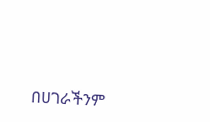በሀገራችንም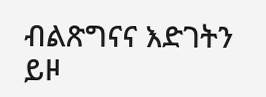ብልጽግናና እድገትን ይዞ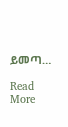ይመጣ…

Read More